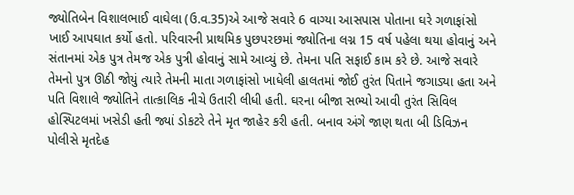જ્યોતિબેન વિશાલભાઈ વાઘેલા (ઉ.વ.35)એ આજે સવારે 6 વાગ્યા આસપાસ પોતાના ઘરે ગળાફાંસો ખાઈ આપઘાત કર્યો હતો. પરિવારની પ્રાથમિક પુછપરછમાં જ્યોતિના લગ્ન 15 વર્ષ પહેલા થયા હોવાનું અને સંતાનમાં એક પુત્ર તેમજ એક પુત્રી હોવાનું સામે આવ્યું છે. તેમના પતિ સફાઈ કામ કરે છે. આજે સવારે તેમનો પુત્ર ઊઠી જોયું ત્યારે તેમની માતા ગળાફાંસો ખાધેલી હાલતમાં જોઈ તુરંત પિતાને જગાડ્યા હતા અને પતિ વિશાલે જ્યોતિને તાત્કાલિક નીચે ઉતારી લીધી હતી. ઘરના બીજા સભ્યો આવી તુરંત સિવિલ હોસ્પિટલમાં ખસેડી હતી જ્યાં ડોકટરે તેને મૃત જાહેર કરી હતી. બનાવ અંગે જાણ થતા બી ડિવિઝન પોલીસે મૃતદેહ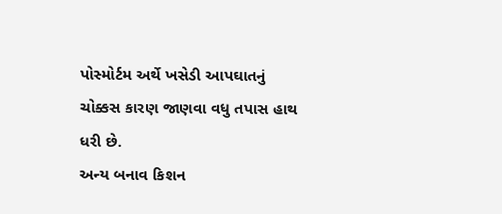પોસ્મોર્ટમ અર્થે ખસેડી આપઘાતનું ચોક્કસ કારણ જાણવા વધુ તપાસ હાથ ધરી છે.
અન્ય બનાવ કિશન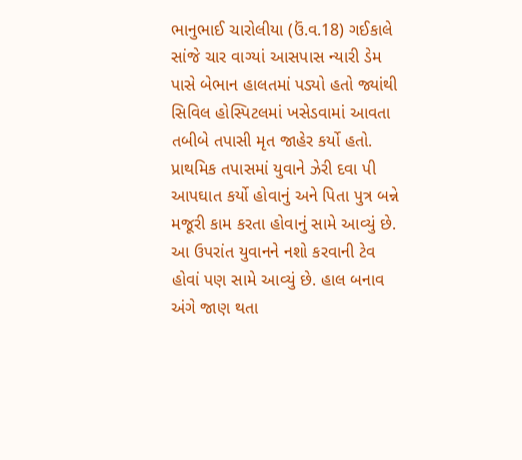ભાનુભાઈ ચારોલીયા (ઉં.વ.18) ગઈકાલે સાંજે ચાર વાગ્યાં આસપાસ ન્યારી ડેમ પાસે બેભાન હાલતમાં પડ્યો હતો જ્યાંથી સિવિલ હોસ્પિટલમાં ખસેડવામાં આવતા તબીબે તપાસી મૃત જાહેર કર્યો હતો. પ્રાથમિક તપાસમાં યુવાને ઝેરી દવા પી આપઘાત કર્યો હોવાનું અને પિતા પુત્ર બન્ને મજૂરી કામ કરતા હોવાનું સામે આવ્યું છે. આ ઉપરાંત યુવાનને નશો કરવાની ટેવ હોવાં પણ સામે આવ્યું છે. હાલ બનાવ અંગે જાણ થતા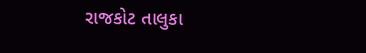રાજકોટ તાલુકા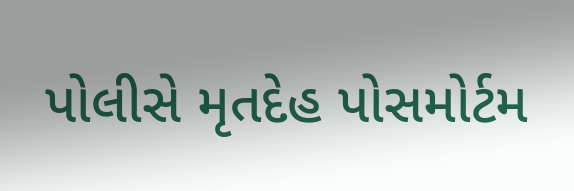પોલીસે મૃતદેહ પોસમોર્ટમ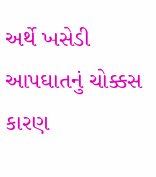અર્થે ખસેડી આપઘાતનું ચોક્કસ કારણ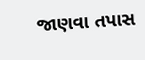જાણવા તપાસ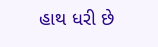હાથ ધરી છે